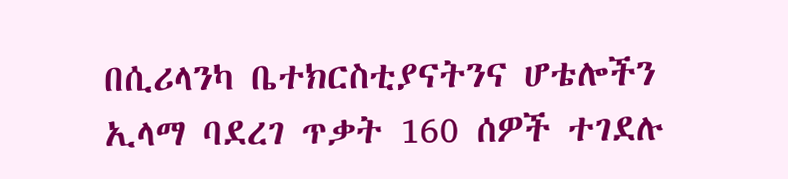በሲሪላንካ ቤተክርስቲያናትንና ሆቴሎችን ኢላማ ባደረገ ጥቃት 160 ሰዎች ተገደሉ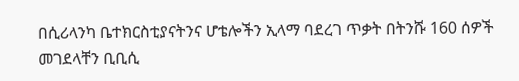በሲሪላንካ ቤተክርስቲያናትንና ሆቴሎችን ኢላማ ባደረገ ጥቃት በትንሹ 160 ሰዎች መገደላቸን ቢቢሲ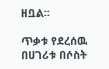ዘቧል፡፡

ጥቃቱ የደረሰዉ በሀገሪቱ በሶስት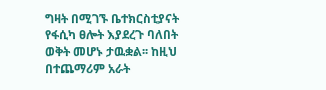ግዛት በሚገኙ ቤተክርስቲያናት የፋሲካ ፀሎት እያደረጉ ባለበት ወቅት መሆኑ ታዉቋል፡፡ ከዚህ በተጨማሪም አራት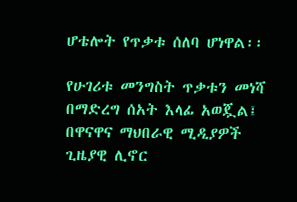ሆቴሎት የጥቃቱ ሰለባ ሆነዋል፡፡

የሁገሪቱ መንግስት ጥቃቱን መነሻ በማድረግ ሰአት እላፊ አወጇል፤ በዋናዋና ማህበራዊ ሚዲያዎች ጊዜያዊ ሊኖር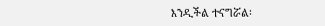እንዲችል ተናግሯል፡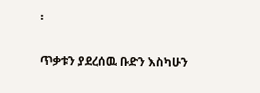፡

ጥቃቱን ያደረሰዉ ቡድን እስካሁን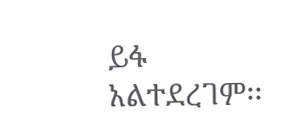ይፋ አልተደረገም፡፡